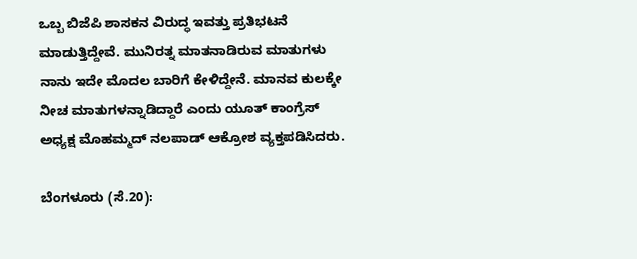ಒಬ್ಬ ಬಿಜೆಪಿ ಶಾಸಕನ ವಿರುದ್ಧ ಇವತ್ತು ಪ್ರತಿಭಟನೆ ಮಾಡುತ್ತಿದ್ದೇವೆ. ಮುನಿರತ್ನ ಮಾತನಾಡಿರುವ ಮಾತುಗಳು ನಾನು ಇದೇ ಮೊದಲ ಬಾರಿಗೆ ಕೇಳಿದ್ದೇನೆ. ಮಾನವ ಕುಲಕ್ಕೇ ನೀಚ ಮಾತುಗಳನ್ನಾಡಿದ್ದಾರೆ ಎಂದು ಯೂತ್ ಕಾಂಗ್ರೆಸ್ ಅಧ್ಯಕ್ಷ ಮೊಹಮ್ಮದ್ ನಲಪಾಡ್ ಆಕ್ರೋಶ ವ್ಯಕ್ತಪಡಿಸಿದರು.

ಬೆಂಗಳೂರು (ಸೆ.20):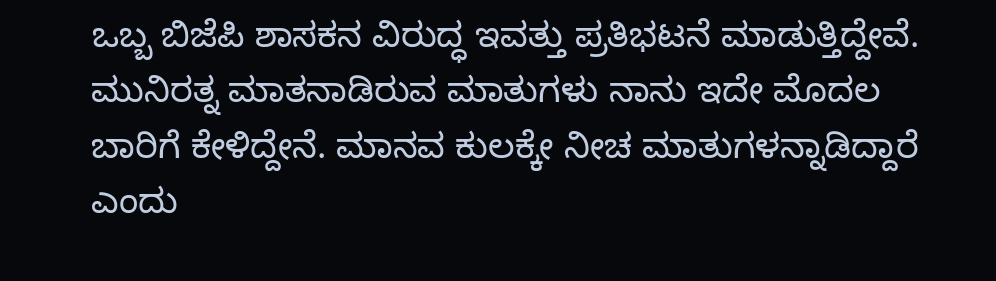ಒಬ್ಬ ಬಿಜೆಪಿ ಶಾಸಕನ ವಿರುದ್ಧ ಇವತ್ತು ಪ್ರತಿಭಟನೆ ಮಾಡುತ್ತಿದ್ದೇವೆ. ಮುನಿರತ್ನ ಮಾತನಾಡಿರುವ ಮಾತುಗಳು ನಾನು ಇದೇ ಮೊದಲ ಬಾರಿಗೆ ಕೇಳಿದ್ದೇನೆ. ಮಾನವ ಕುಲಕ್ಕೇ ನೀಚ ಮಾತುಗಳನ್ನಾಡಿದ್ದಾರೆ ಎಂದು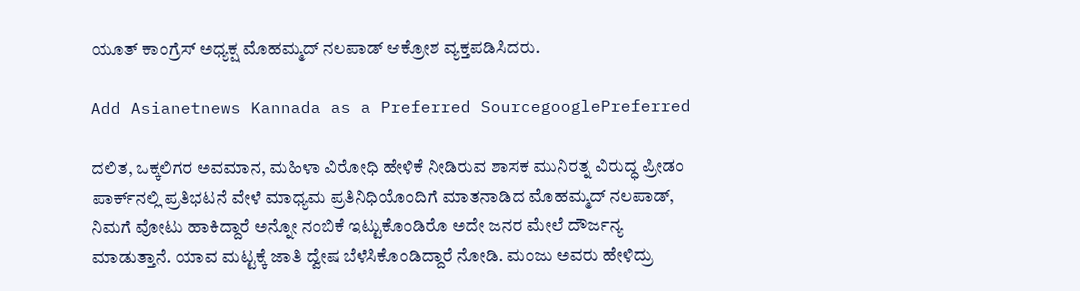ಯೂತ್ ಕಾಂಗ್ರೆಸ್ ಅಧ್ಯಕ್ಷ ಮೊಹಮ್ಮದ್ ನಲಪಾಡ್ ಆಕ್ರೋಶ ವ್ಯಕ್ತಪಡಿಸಿದರು.

Add Asianetnews Kannada as a Preferred SourcegooglePreferred

ದಲಿತ, ಒಕ್ಕಲಿಗರ ಅವಮಾನ, ಮಹಿಳಾ ವಿರೋಧಿ ಹೇಳಿಕೆ ನೀಡಿರುವ ಶಾಸಕ ಮುನಿರತ್ನ ವಿರುದ್ಧ ಪ್ರೀಡಂ ಪಾರ್ಕ್‌ನಲ್ಲಿ ಪ್ರತಿಭಟನೆ ವೇಳೆ ಮಾಧ್ಯಮ ಪ್ರತಿನಿಧಿಯೊಂದಿಗೆ ಮಾತನಾಡಿದ ಮೊಹಮ್ಮದ್ ನಲಪಾಡ್, ನಿಮಗೆ ವೋಟು ಹಾಕಿದ್ದಾರೆ ಅನ್ನೋ ನಂಬಿಕೆ ಇಟ್ಟುಕೊಂಡಿರೊ ಅದೇ ಜನರ ಮೇಲೆ ದೌರ್ಜನ್ಯ ಮಾಡುತ್ತಾನೆ. ಯಾವ ಮಟ್ಟಕ್ಕೆ ಜಾತಿ ದ್ವೇಷ ಬೆಳೆಸಿಕೊಂಡಿದ್ದಾರೆ ನೋಡಿ. ಮಂಜು ಅವರು ಹೇಳಿದ್ರು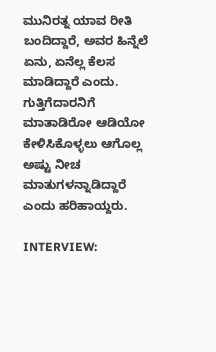ಮುನಿರತ್ನ ಯಾವ ರೀತಿ ಬಂದಿದ್ದಾರೆ, ಅವರ ಹಿನ್ನೆಲೆ ಏನು, ಏನೆಲ್ಲ ಕೆಲಸ ಮಾಡಿದ್ದಾರೆ ಎಂದು. ಗುತ್ತಿಗೆದಾರನಿಗೆ ಮಾತಾಡಿರೋ ಆಡಿಯೋ ಕೇಳಿಸಿಕೊಳ್ಳಲು ಆಗೊಲ್ಲ ಅಷ್ಟು ನೀಚ ಮಾತುಗಳನ್ನಾಡಿದ್ದಾರೆ ಎಂದು ಹರಿಹಾಯ್ದರು.

INTERVIEW: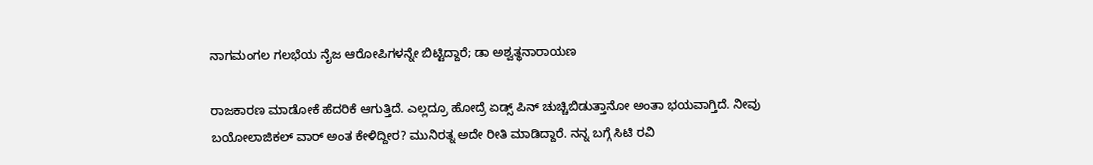ನಾಗಮಂಗಲ ಗಲಭೆಯ ನೈಜ ಆರೋಪಿಗಳನ್ನೇ ಬಿಟ್ಟಿದ್ದಾರೆ; ಡಾ ಅಶ್ವತ್ಥನಾರಾಯಣ

ರಾಜಕಾರಣ ಮಾಡೋಕೆ ಹೆದರಿಕೆ ಆಗುತ್ತಿದೆ. ಎಲ್ಲದ್ರೂ ಹೋದ್ರೆ ಏಡ್ಸ್ ಪಿನ್ ಚುಚ್ಚಿಬಿಡುತ್ತಾನೋ ಅಂತಾ ಭಯವಾಗ್ತಿದೆ. ನೀವು ಬಯೋಲಾಜಿಕಲ್ ವಾರ್ ಅಂತ ಕೇಳಿದ್ದೀರ? ಮುನಿರತ್ನ ಅದೇ ರೀತಿ ಮಾಡಿದ್ದಾರೆ. ನನ್ನ ಬಗ್ಗೆ ಸಿಟಿ ರವಿ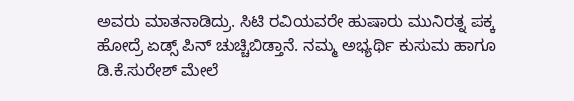ಅವರು ಮಾತನಾಡಿದ್ರು. ಸಿಟಿ ರವಿಯವರೇ ಹುಷಾರು ಮುನಿರತ್ನ ಪಕ್ಕ ಹೋದ್ರೆ ಏಡ್ಸ್ ಪಿನ್ ಚುಚ್ಚಿಬಿಡ್ತಾನೆ. ನಮ್ಮ ಅಭ್ಯರ್ಥಿ ಕುಸುಮ ಹಾಗೂ ಡಿ.ಕೆ.ಸುರೇಶ್ ಮೇಲೆ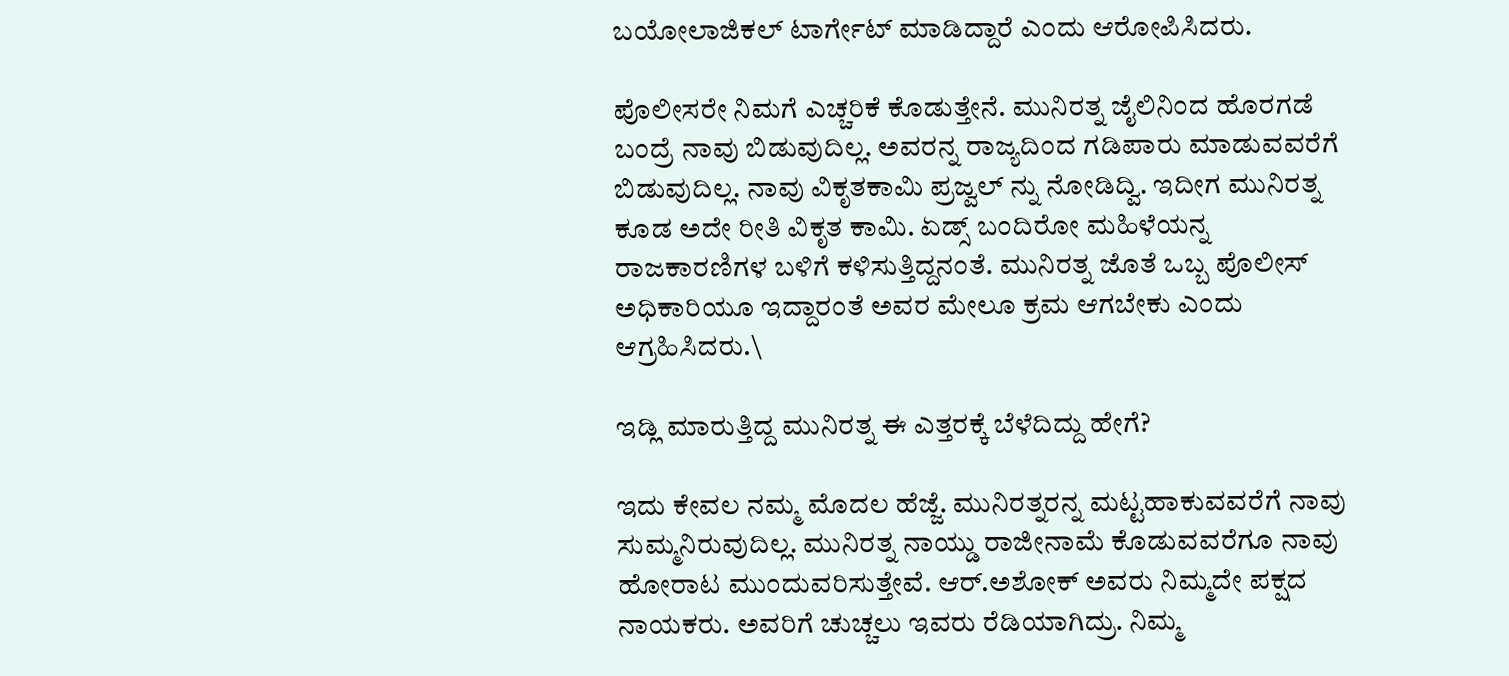ಬಯೋಲಾಜಿಕಲ್ ಟಾರ್ಗೇಟ್ ಮಾಡಿದ್ದಾರೆ ಎಂದು ಆರೋಪಿಸಿದರು.

ಪೊಲೀಸರೇ ನಿಮಗೆ ಎಚ್ಚರಿಕೆ ಕೊಡುತ್ತೇನೆ. ಮುನಿರತ್ನ ಜೈಲಿನಿಂದ ಹೊರಗಡೆ ಬಂದ್ರೆ ನಾವು ಬಿಡುವುದಿಲ್ಲ. ಅವರನ್ನ ರಾಜ್ಯದಿಂದ ಗಡಿಪಾರು ಮಾಡುವವರೆಗೆ ಬಿಡುವುದಿಲ್ಲ. ನಾವು ವಿಕೃತಕಾಮಿ ಪ್ರಜ್ವಲ್ ನ್ನು ನೋಡಿದ್ವಿ. ಇದೀಗ ಮುನಿರತ್ನ ಕೂಡ ಅದೇ ರೀತಿ ವಿಕೃತ ಕಾಮಿ. ಏಡ್ಸ್ ಬಂದಿರೋ ಮಹಿಳೆಯನ್ನ ರಾಜಕಾರಣಿಗಳ ಬಳಿಗೆ ಕಳಿಸುತ್ತಿದ್ದನಂತೆ. ಮುನಿರತ್ನ ಜೊತೆ ಒಬ್ಬ ಪೊಲೀಸ್ ಅಧಿಕಾರಿಯೂ ಇದ್ದಾರಂತೆ ಅವರ ಮೇಲೂ ಕ್ರಮ ಆಗಬೇಕು ಎಂದು ಆಗ್ರಹಿಸಿದರು.\

ಇಡ್ಲಿ ಮಾರುತ್ತಿದ್ದ ಮುನಿರತ್ನ ಈ ಎತ್ತರಕ್ಕೆ ಬೆಳೆದಿದ್ದು ಹೇಗೆ?

ಇದು ಕೇವಲ ನಮ್ಮ ಮೊದಲ ಹೆಜ್ಜೆ. ಮುನಿರತ್ನರನ್ನ ಮಟ್ಟಹಾಕುವವರೆಗೆ ನಾವು ಸುಮ್ಮನಿರುವುದಿಲ್ಲ. ಮುನಿರತ್ನ ನಾಯ್ಡು ರಾಜೀನಾಮೆ ಕೊಡುವವರೆಗೂ ನಾವು ಹೋರಾಟ ಮುಂದುವರಿಸುತ್ತೇವೆ. ಆರ್.ಅಶೋಕ್ ಅವರು ನಿಮ್ಮದೇ ಪಕ್ಷದ ನಾಯಕರು. ಅವರಿಗೆ ಚುಚ್ಚಲು ಇವರು ರೆಡಿಯಾಗಿದ್ರು. ನಿಮ್ಮ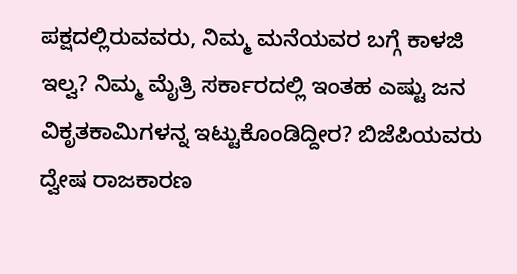ಪಕ್ಷದಲ್ಲಿರುವವರು, ನಿಮ್ಮ ಮನೆಯವರ ಬಗ್ಗೆ ಕಾಳಜಿ ಇಲ್ವ? ನಿಮ್ಮ ಮೈತ್ರಿ ಸರ್ಕಾರದಲ್ಲಿ ಇಂತಹ ಎಷ್ಟು ಜನ ವಿಕೃತಕಾಮಿಗಳನ್ನ ಇಟ್ಟುಕೊಂಡಿದ್ದೀರ? ಬಿಜೆಪಿಯವರು ದ್ವೇಷ ರಾಜಕಾರಣ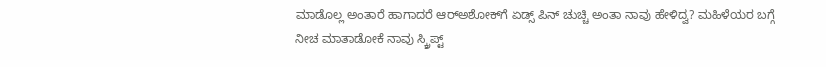ಮಾಡೊಲ್ಲ ಅಂತಾರೆ ಹಾಗಾದರೆ ಆರ್‌ಅಶೋಕ್‌ಗೆ ಏಡ್ಸ್ ಪಿನ್ ಚುಚ್ಚಿ ಅಂತಾ ನಾವು ಹೇಳಿದ್ವ? ಮಹಿಳೆಯರ ಬಗ್ಗೆ ನೀಚ ಮಾತಾಡೋಕೆ ನಾವು ಸ್ಕ್ರಿಪ್ಟ್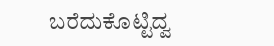ಬರೆದುಕೊಟ್ಟಿದ್ವ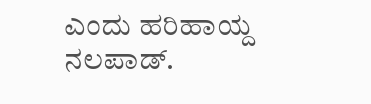ಎಂದು ಹರಿಹಾಯ್ದ ನಲಪಾಡ್.